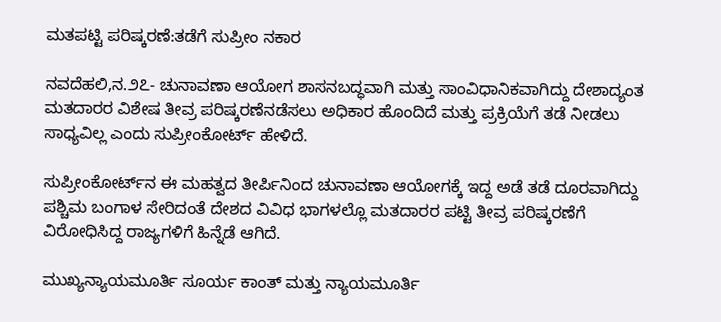ಮತಪಟ್ಟಿ ಪರಿಷ್ಕರಣೆ:ತಡೆಗೆ ಸುಪ್ರೀಂ ನಕಾರ

ನವದೆಹಲಿ,ನ.೨೭- ಚುನಾವಣಾ ಆಯೋಗ ಶಾಸನಬದ್ಧವಾಗಿ ಮತ್ತು ಸಾಂವಿಧಾನಿಕವಾಗಿದ್ದು ದೇಶಾದ್ಯಂತ ಮತದಾರರ ವಿಶೇಷ ತೀವ್ರ ಪರಿಷ್ಕರಣೆನಡೆಸಲು ಅಧಿಕಾರ ಹೊಂದಿದೆ ಮತ್ತು ಪ್ರಕ್ರಿಯೆಗೆ ತಡೆ ನೀಡಲು ಸಾಧ್ಯವಿಲ್ಲ ಎಂದು ಸುಪ್ರೀಂಕೋರ್ಟ್ ಹೇಳಿದೆ.

ಸುಪ್ರೀಂಕೋರ್ಟ್‌ನ ಈ ಮಹತ್ವದ ತೀರ್ಪಿನಿಂದ ಚುನಾವಣಾ ಆಯೋಗಕ್ಕೆ ಇದ್ದ ಅಡೆ ತಡೆ ದೂರವಾಗಿದ್ದು ಪಶ್ಚಿಮ ಬಂಗಾಳ ಸೇರಿದಂತೆ ದೇಶದ ವಿವಿಧ ಭಾಗಳಲ್ಲೊ ಮತದಾರರ ಪಟ್ಟಿ ತೀವ್ರ ಪರಿಷ್ಕರಣೆಗೆ ವಿರೋಧಿಸಿದ್ದ ರಾಜ್ಯಗಳಿಗೆ ಹಿನ್ನೆಡೆ ಆಗಿದೆ.

ಮುಖ್ಯನ್ಯಾಯಮೂರ್ತಿ ಸೂರ್ಯ ಕಾಂತ್ ಮತ್ತು ನ್ಯಾಯಮೂರ್ತಿ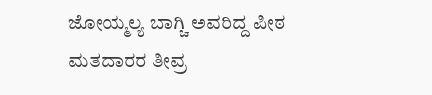ಜೋಯ್ಮಲ್ಯ ಬಾಗ್ಚಿ ಅವರಿದ್ದ ಪೀಠ ಮತದಾರರ ತೀವ್ರ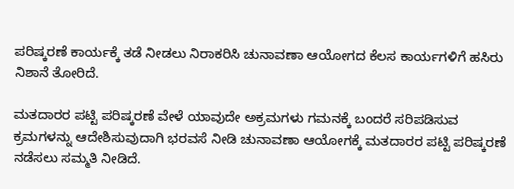ಪರಿಷ್ಕರಣೆ ಕಾರ್ಯಕ್ಕೆ ತಡೆ ನೀಡಲು ನಿರಾಕರಿಸಿ ಚುನಾವಣಾ ಆಯೋಗದ ಕೆಲಸ ಕಾರ್ಯಗಳಿಗೆ ಹಸಿರು ನಿಶಾನೆ ತೋರಿದೆ.

ಮತದಾರರ ಪಟ್ಟಿ ಪರಿಷ್ಕರಣೆ ವೇಳೆ ಯಾವುದೇ ಅಕ್ರಮಗಳು ಗಮನಕ್ಕೆ ಬಂದರೆ ಸರಿಪಡಿಸುವ ಕ್ರಮಗಳನ್ನು ಆದೇಶಿಸುವುದಾಗಿ ಭರವಸೆ ನೀಡಿ ಚುನಾವಣಾ ಆಯೋಗಕ್ಕೆ ಮತದಾರರ ಪಟ್ಟಿ ಪರಿಷ್ಕರಣೆ ನಡೆಸಲು ಸಮ್ಮತಿ ನೀಡಿದೆ.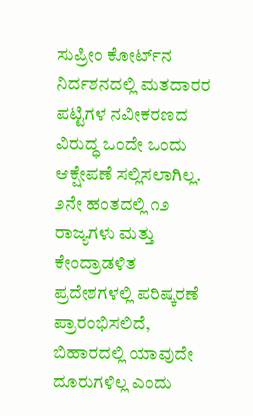ಸುಪ್ರೀಂ ಕೋರ್ಟ್‌ನ ನಿರ್ದಶನದಲ್ಲಿ ಮತದಾರರ ಪಟ್ಟಿಗಳ ನವೀಕರಣದ ವಿರುದ್ಧ ಒಂದೇ ಒಂದು ಆಕ್ಷೇಪಣೆ ಸಲ್ಲಿಸಲಾಗಿಲ್ಲ.
೨ನೇ ಹಂತದಲ್ಲಿ ೧೨ ರಾಜ್ಯಗಳು ಮತ್ತು ಕೇಂದ್ರಾಡಳಿತ ಪ್ರದೇಶಗಳಲ್ಲಿ ಪರಿಷ್ಕರಣೆ ಪ್ರಾರಂಭಿಸಲಿದೆ, ಬಿಹಾರದಲ್ಲಿ ಯಾವುದೇ ದೂರುಗಳಿಲ್ಲ ಎಂದು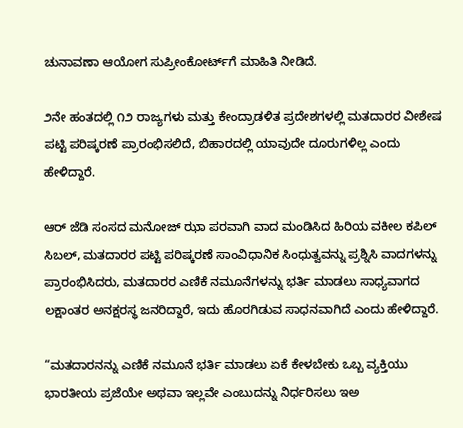ಚುನಾವಣಾ ಆಯೋಗ ಸುಪ್ರೀಂಕೋರ್ಟ್‌ಗೆ ಮಾಹಿತಿ ನೀಡಿದೆ.

೨ನೇ ಹಂತದಲ್ಲಿ ೧೨ ರಾಜ್ಯಗಳು ಮತ್ತು ಕೇಂದ್ರಾಡಳಿತ ಪ್ರದೇಶಗಳಲ್ಲಿ ಮತದಾರರ ವೀಶೇಷ ಪಟ್ಟಿ ಪರಿಷ್ಕರಣೆ ಪ್ರಾರಂಭಿಸಲಿದೆ, ಬಿಹಾರದಲ್ಲಿ ಯಾವುದೇ ದೂರುಗಳಿಲ್ಲ ಎಂದು ಹೇಳಿದ್ದಾರೆ.

ಆರ್ ಜೆಡಿ ಸಂಸದ ಮನೋಜ್ ಝಾ ಪರವಾಗಿ ವಾದ ಮಂಡಿಸಿದ ಹಿರಿಯ ವಕೀಲ ಕಪಿಲ್ ಸಿಬಲ್, ಮತದಾರರ ಪಟ್ಟಿ ಪರಿಷ್ಕರಣೆ ಸಾಂವಿಧಾನಿಕ ಸಿಂಧುತ್ವವನ್ನು ಪ್ರಶ್ನಿಸಿ ವಾದಗಳನ್ನು ಪ್ರಾರಂಭಿಸಿದರು, ಮತದಾರರ ಎಣಿಕೆ ನಮೂನೆಗಳನ್ನು ಭರ್ತಿ ಮಾಡಲು ಸಾಧ್ಯವಾಗದ ಲಕ್ಷಾಂತರ ಅನಕ್ಷರಸ್ಥ ಜನರಿದ್ದಾರೆ, ಇದು ಹೊರಗಿಡುವ ಸಾಧನವಾಗಿದೆ ಎಂದು ಹೇಳಿದ್ದಾರೆ.

“ಮತದಾರನನ್ನು ಎಣಿಕೆ ನಮೂನೆ ಭರ್ತಿ ಮಾಡಲು ಏಕೆ ಕೇಳಬೇಕು ಒಬ್ಬ ವ್ಯಕ್ತಿಯು ಭಾರತೀಯ ಪ್ರಜೆಯೇ ಅಥವಾ ಇಲ್ಲವೇ ಎಂಬುದನ್ನು ನಿರ್ಧರಿಸಲು ಇಅ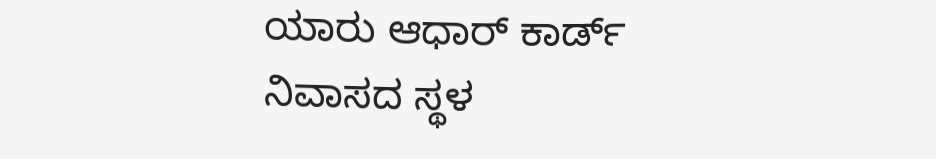ಯಾರು ಆಧಾರ್ ಕಾರ್ಡ್ ನಿವಾಸದ ಸ್ಥಳ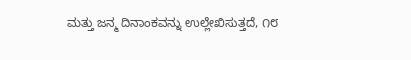ಮತ್ತು ಜನ್ಮ ದಿನಾಂಕವನ್ನು ಉಲ್ಲೇಖಿಸುತ್ತದೆ, ೧೮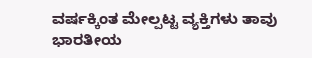ವರ್ಷಕ್ಕಿಂತ ಮೇಲ್ಪಟ್ಟ ವ್ಯಕ್ತಿಗಳು ತಾವು ಭಾರತೀಯ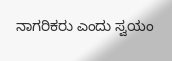ನಾಗರಿಕರು ಎಂದು ಸ್ವಯಂ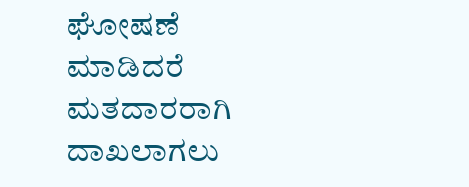ಘೋಷಣೆ ಮಾಡಿದರೆ ಮತದಾರರಾಗಿ ದಾಖಲಾಗಲು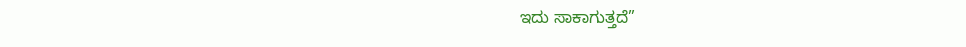ಇದು ಸಾಕಾಗುತ್ತದೆ”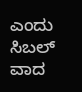ಎಂದು ಸಿಬಲ್ ವಾದ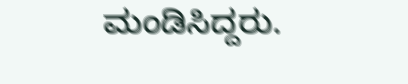ಮಂಡಿಸಿದ್ದರು.